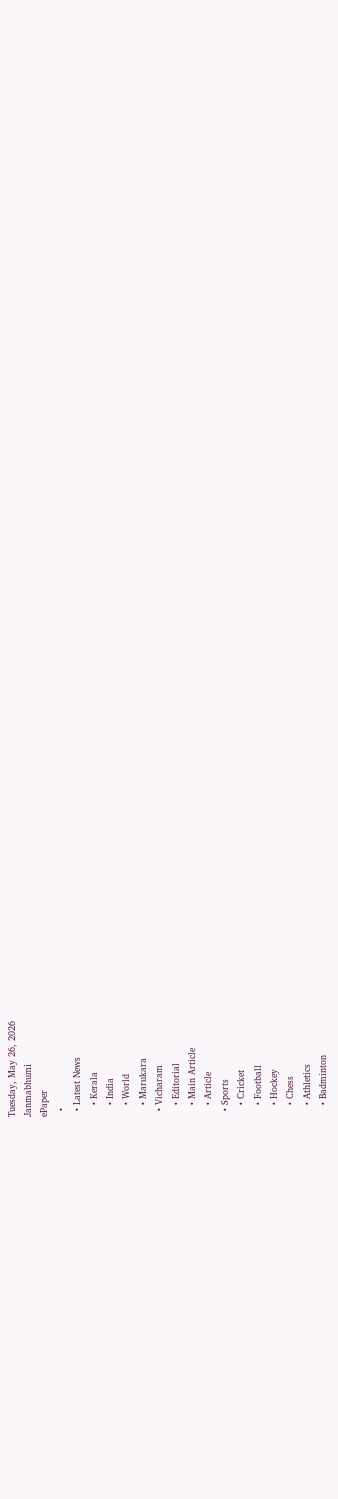Tuesday, May 26, 2026
Janmabhumi
ePaper
  •
  • Latest News
    • Kerala
    • India
    • World
    • Marukara
  • Vicharam
    • Editorial
    • Main Article
    • Article
  • Sports
    • Cricket
    • Football
    • Hockey
    • Chess
    • Athletics
    • Badminton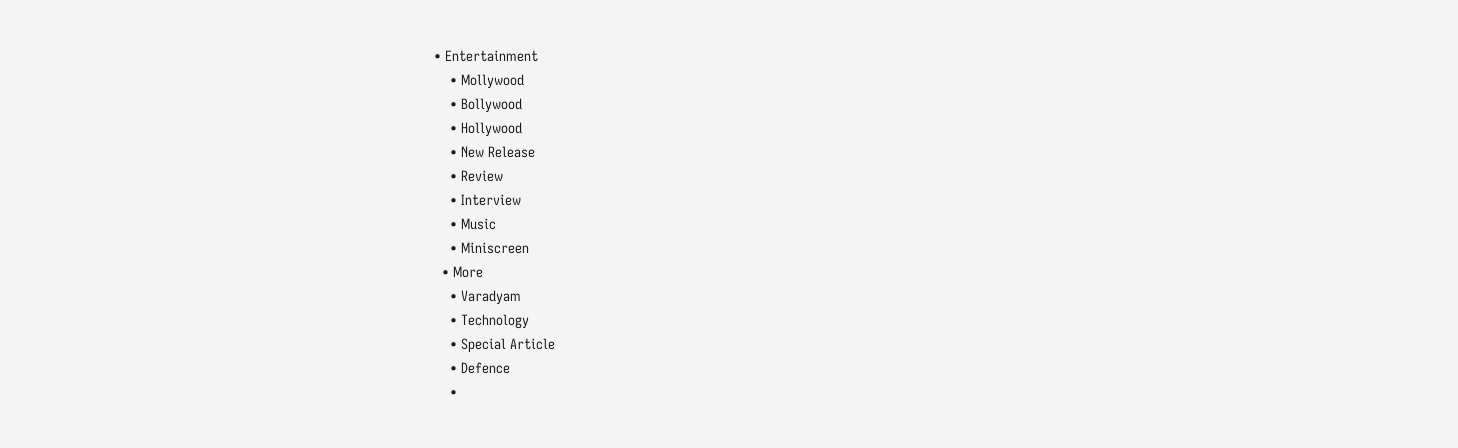• Entertainment
    • Mollywood
    • Bollywood
    • Hollywood
    • New Release
    • Review
    • Interview
    • Music
    • Miniscreen
  • More
    • Varadyam
    • Technology
    • Special Article
    • Defence
    •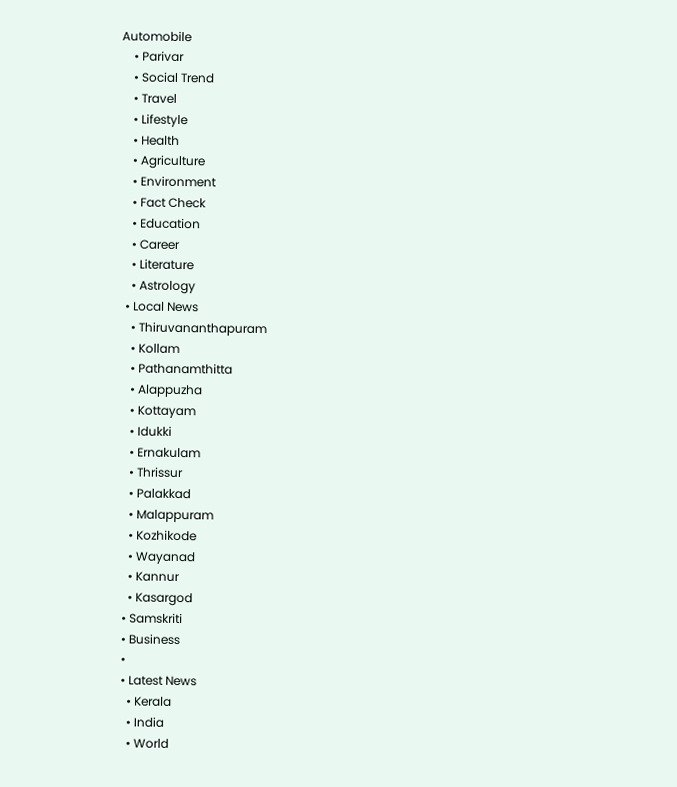Automobile
    • Parivar
    • Social Trend
    • Travel
    • Lifestyle
    • Health
    • Agriculture
    • Environment
    • Fact Check
    • Education
    • Career
    • Literature
    • Astrology
  • Local News
    • Thiruvananthapuram
    • Kollam
    • Pathanamthitta
    • Alappuzha
    • Kottayam
    • Idukki
    • Ernakulam
    • Thrissur
    • Palakkad
    • Malappuram
    • Kozhikode
    • Wayanad
    • Kannur
    • Kasargod
  • Samskriti
  • Business
  •
  • Latest News
    • Kerala
    • India
    • World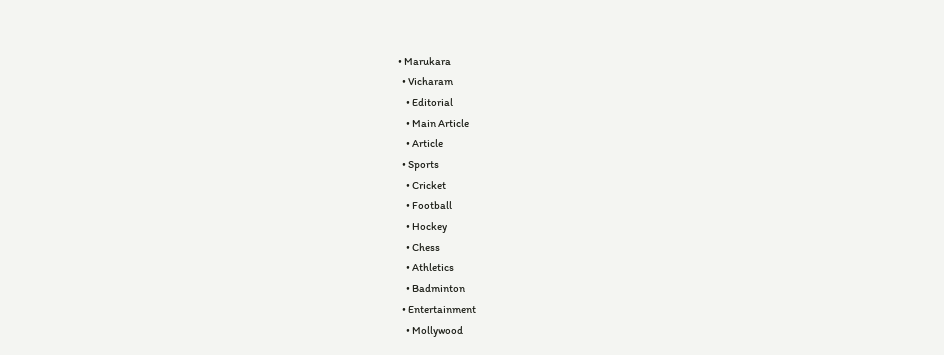• Marukara
  • Vicharam
    • Editorial
    • Main Article
    • Article
  • Sports
    • Cricket
    • Football
    • Hockey
    • Chess
    • Athletics
    • Badminton
  • Entertainment
    • Mollywood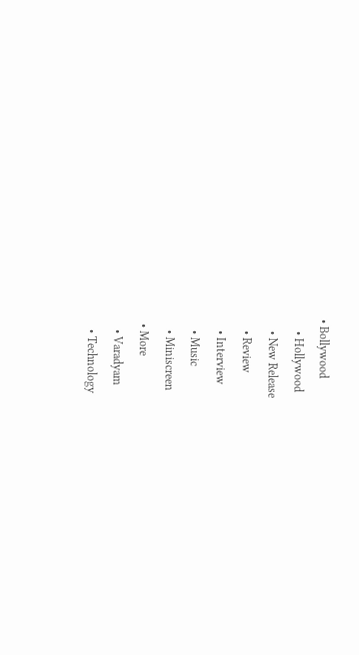• Bollywood
    • Hollywood
    • New Release
    • Review
    • Interview
    • Music
    • Miniscreen
  • More
    • Varadyam
    • Technology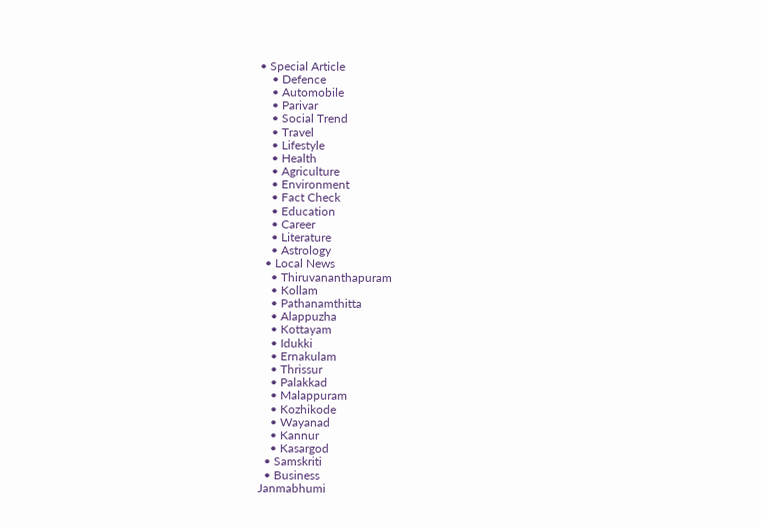• Special Article
    • Defence
    • Automobile
    • Parivar
    • Social Trend
    • Travel
    • Lifestyle
    • Health
    • Agriculture
    • Environment
    • Fact Check
    • Education
    • Career
    • Literature
    • Astrology
  • Local News
    • Thiruvananthapuram
    • Kollam
    • Pathanamthitta
    • Alappuzha
    • Kottayam
    • Idukki
    • Ernakulam
    • Thrissur
    • Palakkad
    • Malappuram
    • Kozhikode
    • Wayanad
    • Kannur
    • Kasargod
  • Samskriti
  • Business
Janmabhumi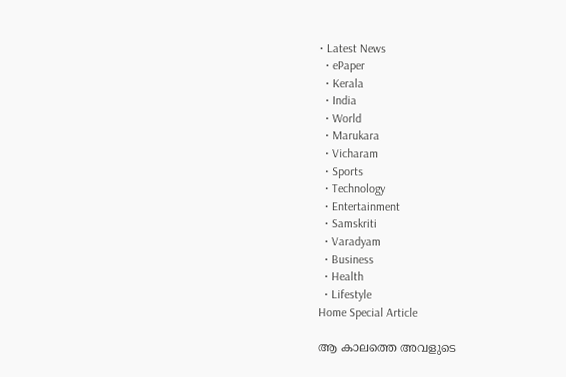• Latest News
  • ePaper
  • Kerala
  • India
  • World
  • Marukara
  • Vicharam
  • Sports
  • Technology
  • Entertainment
  • Samskriti
  • Varadyam
  • Business
  • Health
  • Lifestyle
Home Special Article

ആ കാലത്തെ അവളുടെ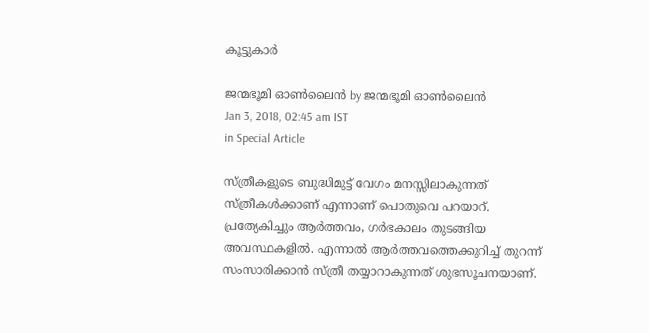കൂട്ടുകാര്‍

ജന്മഭൂമി ഓണ്‍ലൈന്‍ by ജന്മഭൂമി ഓണ്‍ലൈന്‍
Jan 3, 2018, 02:45 am IST
in Special Article

സ്ത്രീകളുടെ ബുദ്ധിമുട്ട് വേഗം മനസ്സിലാകുന്നത് സ്ത്രീകള്‍ക്കാണ് എന്നാണ് പൊതുവെ പറയാറ്. പ്രത്യേകിച്ചും ആര്‍ത്തവം, ഗര്‍ഭകാലം തുടങ്ങിയ അവസ്ഥകളില്‍. എന്നാല്‍ ആര്‍ത്തവത്തെക്കുറിച്ച് തുറന്ന് സംസാരിക്കാന്‍ സ്ത്രീ തയ്യാറാകുന്നത് ശുഭസൂചനയാണ്.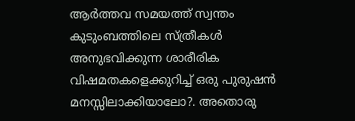ആര്‍ത്തവ സമയത്ത് സ്വന്തം കുടുംബത്തിലെ സ്ത്രീകള്‍ അനുഭവിക്കുന്ന ശാരീരിക വിഷമതകളെക്കുറിച്ച് ഒരു പുരുഷന്‍ മനസ്സിലാക്കിയാലോ?. അതൊരു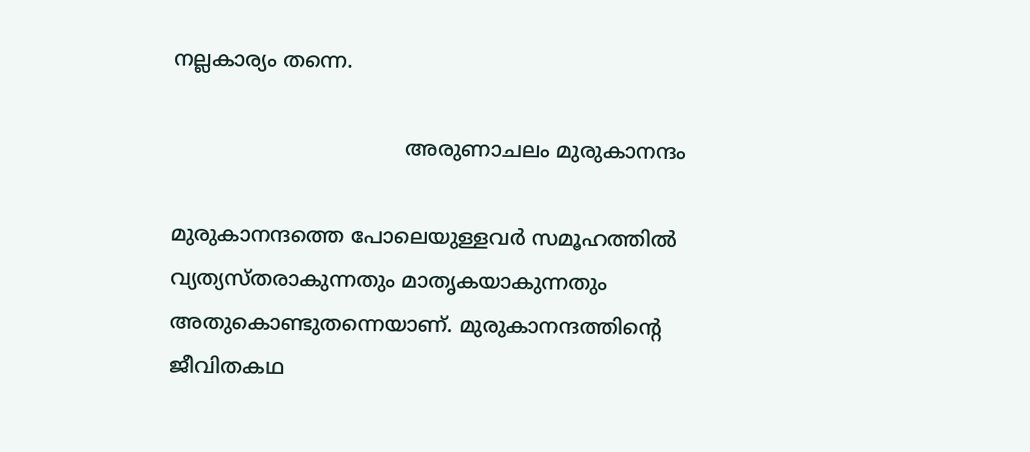നല്ലകാര്യം തന്നെ.

                                    അരുണാചലം മുരുകാനന്ദം

മുരുകാനന്ദത്തെ പോലെയുള്ളവര്‍ സമൂഹത്തില്‍ വ്യത്യസ്തരാകുന്നതും മാതൃകയാകുന്നതും അതുകൊണ്ടുതന്നെയാണ്. മുരുകാനന്ദത്തിന്റെ ജീവിതകഥ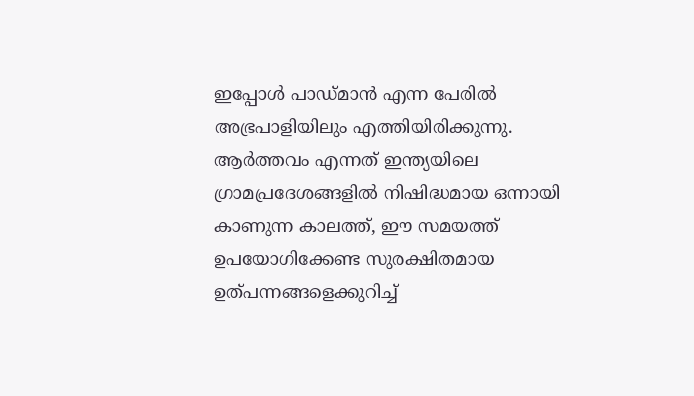ഇപ്പോള്‍ പാഡ്മാന്‍ എന്ന പേരില്‍ അഭ്രപാളിയിലും എത്തിയിരിക്കുന്നു. ആര്‍ത്തവം എന്നത് ഇന്ത്യയിലെ ഗ്രാമപ്രദേശങ്ങളില്‍ നിഷിദ്ധമായ ഒന്നായി കാണുന്ന കാലത്ത്, ഈ സമയത്ത് ഉപയോഗിക്കേണ്ട സുരക്ഷിതമായ ഉത്പന്നങ്ങളെക്കുറിച്ച്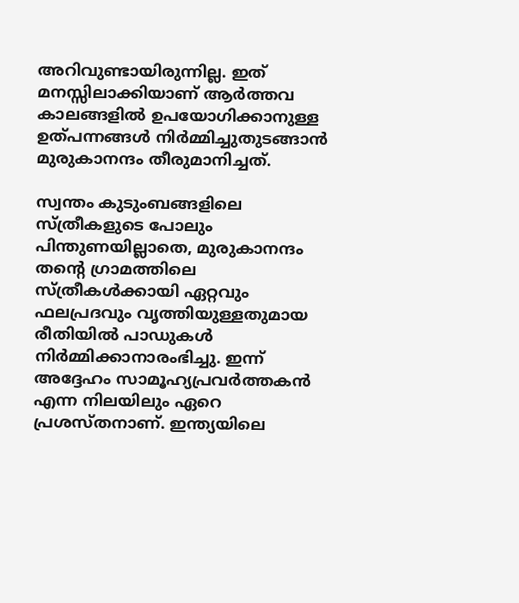അറിവുണ്ടായിരുന്നില്ല. ഇത് മനസ്സിലാക്കിയാണ് ആര്‍ത്തവ കാലങ്ങളില്‍ ഉപയോഗിക്കാനുള്ള ഉത്പന്നങ്ങള്‍ നിര്‍മ്മിച്ചുതുടങ്ങാന്‍ മുരുകാനന്ദം തീരുമാനിച്ചത്.

സ്വന്തം കുടുംബങ്ങളിലെ സ്ത്രീകളുടെ പോലും പിന്തുണയില്ലാതെ, മുരുകാനന്ദം തന്റെ ഗ്രാമത്തിലെ സ്ത്രീകള്‍ക്കായി ഏറ്റവും ഫലപ്രദവും വൃത്തിയുള്ളതുമായ രീതിയില്‍ പാഡുകള്‍ നിര്‍മ്മിക്കാനാരംഭിച്ചു. ഇന്ന് അദ്ദേഹം സാമൂഹ്യപ്രവര്‍ത്തകന്‍ എന്ന നിലയിലും ഏറെ പ്രശസ്തനാണ്. ഇന്ത്യയിലെ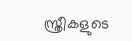സ്ത്രീകളുടെ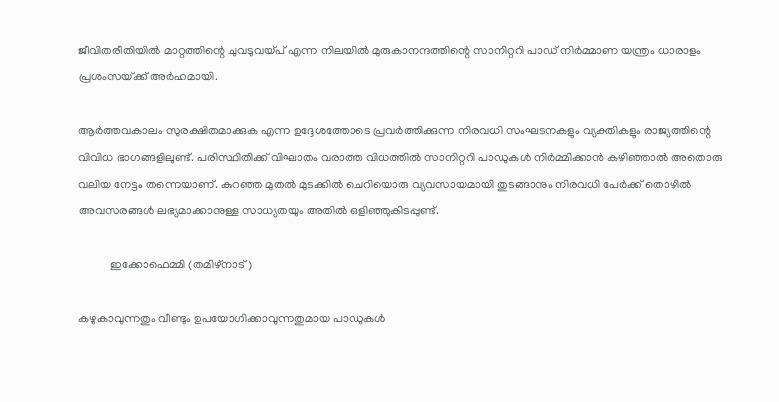ജീവിതരീതിയില്‍ മാറ്റത്തിന്റെ ചുവടുവയ്‌പ് എന്ന നിലയില്‍ മുരുകാനന്ദത്തിന്റെ സാനിറ്ററി പാഡ് നിര്‍മ്മാണ യന്ത്രം ധാരാളം പ്രശംസയ്‌ക്ക് അര്‍ഹമായി.

ആര്‍ത്തവകാലം സുരക്ഷിതമാക്കുക എന്ന ഉദ്ദേശത്തോടെ പ്രവര്‍ത്തിക്കുന്ന നിരവധി സംഘടനകളും വ്യക്തികളും രാജ്യത്തിന്റെ വിവിധ ഭാഗങ്ങളിലുണ്ട്. പരിസ്ഥിതിക്ക് വിഘാതം വരാത്ത വിധത്തില്‍ സാനിറ്ററി പാഡുകള്‍ നിര്‍മ്മിക്കാന്‍ കഴിഞ്ഞാല്‍ അതൊരു വലിയ നേട്ടം തന്നെയാണ്. കുറഞ്ഞ മുതല്‍ മുടക്കില്‍ ചെറിയൊരു വ്യവസായമായി തുടങ്ങാനും നിരവധി പേര്‍ക്ക് തൊഴില്‍ അവസരങ്ങള്‍ ലഭ്യമാക്കാനുള്ള സാധ്യതയും അതില്‍ ഒളിഞ്ഞുകിടപ്പുണ്ട്.

           ഇക്കോഫെമ്മി (തമിഴ്‌നാട്)

കഴുകാവുന്നതും വീണ്ടും ഉപയോഗിക്കാവുന്നതുമായ പാഡുകള്‍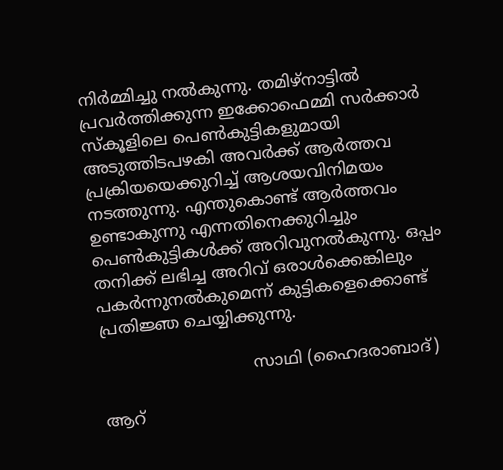നിര്‍മ്മിച്ചു നല്‍കുന്നു. തമിഴ്‌നാട്ടില്‍ പ്രവര്‍ത്തിക്കുന്ന ഇക്കോഫെമ്മി സര്‍ക്കാര്‍ സ്‌കൂളിലെ പെണ്‍കുട്ടികളുമായി അടുത്തിടപഴകി അവര്‍ക്ക് ആര്‍ത്തവ പ്രക്രിയയെക്കുറിച്ച് ആശയവിനിമയം നടത്തുന്നു. എന്തുകൊണ്ട് ആര്‍ത്തവം ഉണ്ടാകുന്നു എന്നതിനെക്കുറിച്ചും പെണ്‍കുട്ടികള്‍ക്ക് അറിവുനല്‍കുന്നു. ഒപ്പം തനിക്ക് ലഭിച്ച അറിവ് ഒരാള്‍ക്കെങ്കിലും പകര്‍ന്നുനല്‍കുമെന്ന് കുട്ടികളെക്കൊണ്ട് പ്രതിജ്ഞ ചെയ്യിക്കുന്നു.

                             സാഥി (ഹൈദരാബാദ്)

ആറ്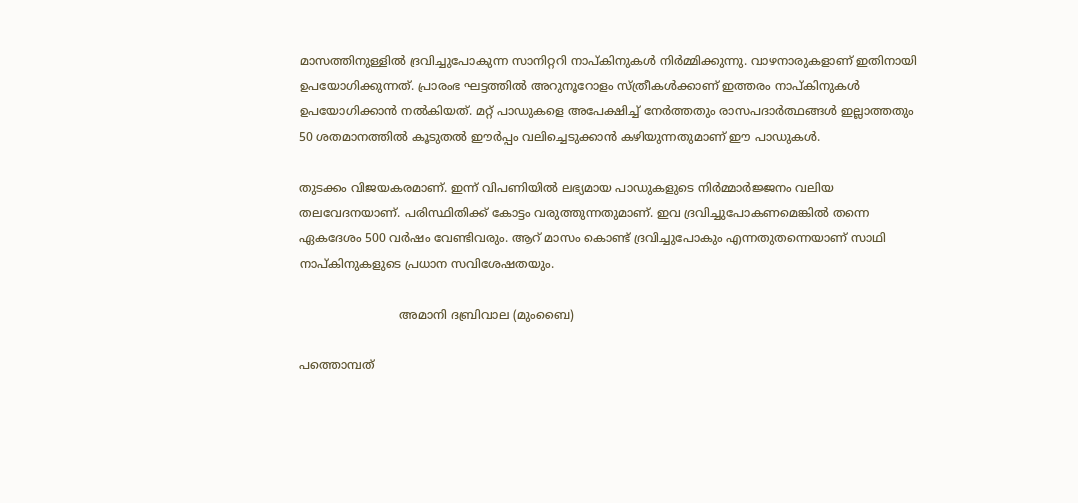മാസത്തിനുള്ളില്‍ ദ്രവിച്ചുപോകുന്ന സാനിറ്ററി നാപ്കിനുകള്‍ നിര്‍മ്മിക്കുന്നു. വാഴനാരുകളാണ് ഇതിനായി ഉപയോഗിക്കുന്നത്. പ്രാരംഭ ഘട്ടത്തില്‍ അറുനൂറോളം സ്ത്രീകള്‍ക്കാണ് ഇത്തരം നാപ്കിനുകള്‍ ഉപയോഗിക്കാന്‍ നല്‍കിയത്. മറ്റ് പാഡുകളെ അപേക്ഷിച്ച് നേര്‍ത്തതും രാസപദാര്‍ത്ഥങ്ങള്‍ ഇല്ലാത്തതും 50 ശതമാനത്തില്‍ കൂടുതല്‍ ഈര്‍പ്പം വലിച്ചെടുക്കാന്‍ കഴിയുന്നതുമാണ് ഈ പാഡുകള്‍.

തുടക്കം വിജയകരമാണ്. ഇന്ന് വിപണിയില്‍ ലഭ്യമായ പാഡുകളുടെ നിര്‍മ്മാര്‍ജ്ജനം വലിയ തലവേദനയാണ്. പരിസ്ഥിതിക്ക് കോട്ടം വരുത്തുന്നതുമാണ്. ഇവ ദ്രവിച്ചുപോകണമെങ്കില്‍ തന്നെ ഏകദേശം 500 വര്‍ഷം വേണ്ടിവരും. ആറ് മാസം കൊണ്ട് ദ്രവിച്ചുപോകും എന്നതുതന്നെയാണ് സാഥി നാപ്കിനുകളുടെ പ്രധാന സവിശേഷതയും.

                           അമാനി ദബ്രിവാല (മുംബൈ)

പത്തൊമ്പത്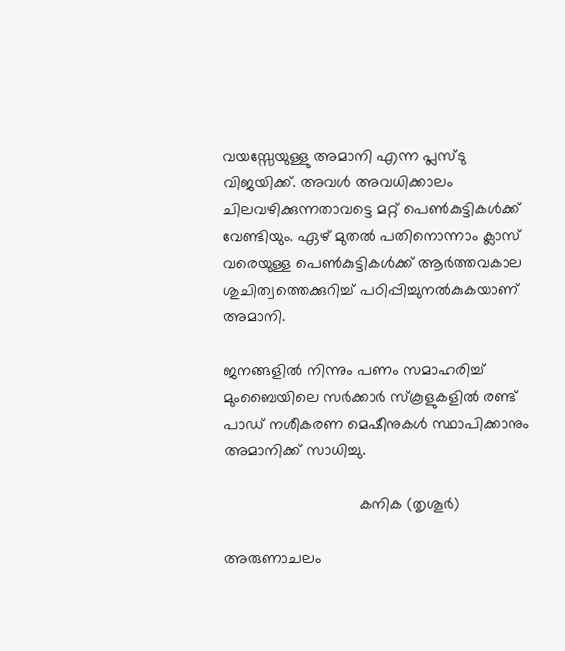വയസ്സേയുള്ളു അമാനി എന്ന പ്ലസ്ടു വിജയിക്ക്. അവള്‍ അവധിക്കാലം ചിലവഴിക്കുന്നതാവട്ടെ മറ്റ് പെണ്‍കുട്ടികള്‍ക്ക് വേണ്ടിയും. ഏഴ് മുതല്‍ പതിനൊന്നാം ക്ലാസ് വരെയുള്ള പെണ്‍കുട്ടികള്‍ക്ക് ആര്‍ത്തവകാല ശുചിത്വത്തെക്കുറിച്ച് പഠിപ്പിച്ചുനല്‍കുകയാണ് അമാനി.

ജനങ്ങളില്‍ നിന്നും പണം സമാഹരിച്ച് മുംബൈയിലെ സര്‍ക്കാര്‍ സ്‌കൂളുകളില്‍ രണ്ട് പാഡ് നശീകരണ മെഷീനുകള്‍ സ്ഥാപിക്കാനും അമാനിക്ക് സാധിച്ചു.

                               കനിക (തൃശൂര്‍)

അരുണാചലം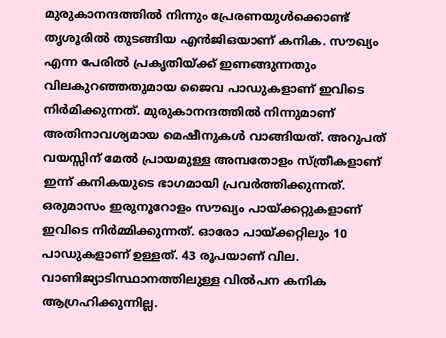മുരുകാനന്ദത്തില്‍ നിന്നും പ്രേരണയുള്‍ക്കൊണ്ട് തൃശൂരില്‍ തുടങ്ങിയ എന്‍ജിഒയാണ് കനിക. സൗഖ്യം എന്ന പേരില്‍ പ്രകൃതിയ്‌ക്ക് ഇണങ്ങുന്നതും വിലകുറഞ്ഞതുമായ ജൈവ പാഡുകളാണ് ഇവിടെ നിര്‍മിക്കുന്നത്. മുരുകാനന്ദത്തില്‍ നിന്നുമാണ് അതിനാവശ്യമായ മെഷീനുകള്‍ വാങ്ങിയത്. അറുപത് വയസ്സിന് മേല്‍ പ്രായമുള്ള അമ്പതോളം സ്ത്രീകളാണ് ഇന്ന് കനികയുടെ ഭാഗമായി പ്രവര്‍ത്തിക്കുന്നത്. ഒരുമാസം ഇരുനൂറോളം സൗഖ്യം പായ്‌ക്കറ്റുകളാണ് ഇവിടെ നിര്‍മ്മിക്കുന്നത്. ഓരോ പായ്‌ക്കറ്റിലും 10 പാഡുകളാണ് ഉള്ളത്. 43 രൂപയാണ് വില. വാണിജ്യാടിസ്ഥാനത്തിലുള്ള വില്‍പന കനിക ആഗ്രഹിക്കുന്നില്ല.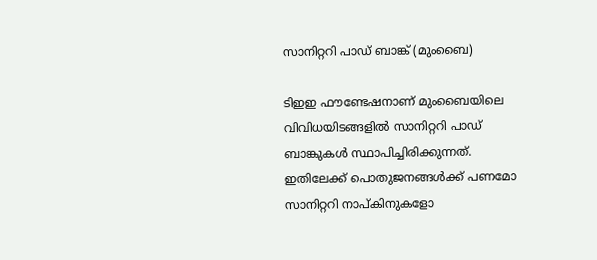സാനിറ്ററി പാഡ് ബാങ്ക് (മുംബൈ)

ടിഇഇ ഫൗണ്ടേഷനാണ് മുംബൈയിലെ വിവിധയിടങ്ങളില്‍ സാനിറ്ററി പാഡ് ബാങ്കുകള്‍ സ്ഥാപിച്ചിരിക്കുന്നത്. ഇതിലേക്ക് പൊതുജനങ്ങള്‍ക്ക് പണമോ സാനിറ്ററി നാപ്കിനുകളോ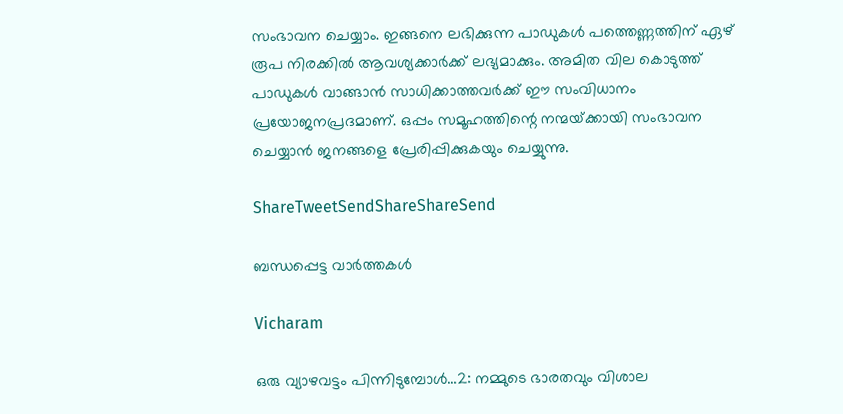സംഭാവന ചെയ്യാം. ഇങ്ങനെ ലഭിക്കുന്ന പാഡുകള്‍ പത്തെണ്ണത്തിന് ഏഴ് രൂപ നിരക്കില്‍ ആവശ്യക്കാര്‍ക്ക് ലഭ്യമാക്കും. അമിത വില കൊടുത്ത് പാഡുകള്‍ വാങ്ങാന്‍ സാധിക്കാത്തവര്‍ക്ക് ഈ സംവിധാനം പ്രയോജനപ്രദമാണ്. ഒപ്പം സമൂഹത്തിന്റെ നന്മയ്‌ക്കായി സംഭാവന ചെയ്യാന്‍ ജനങ്ങളെ പ്രേരിപ്പിക്കുകയും ചെയ്യുന്നു.

ShareTweetSendShareShareSend

ബന്ധപ്പെട്ട വാര്‍ത്തകള്‍

Vicharam

ഒരു വ്യാഴവട്ടം പിന്നിടുമ്പോൾ…2: നമ്മുടെ ഭാരതവും വിശാല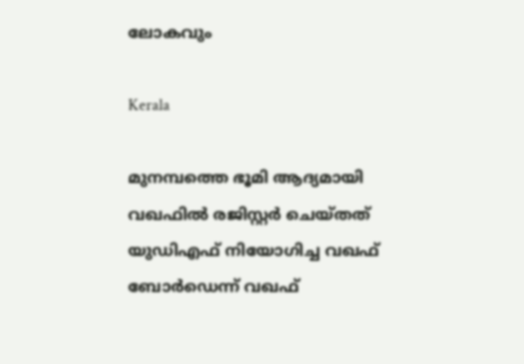ലോകവും

Kerala

മുനമ്പത്തെ ഭൂമി ആദ്യമായി വഖഫില്‍ രജിസ്റ്റര്‍ ചെയ്തത് യുഡിഎഫ് നിയോഗിച്ച വഖഫ് ബോര്‍ഡെന്ന് വഖഫ്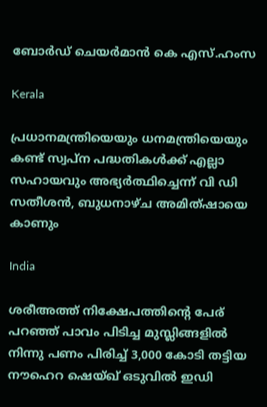ബോര്‍ഡ് ചെയര്‍മാന്‍ കെ എസ്.ഹംസ

Kerala

പ്രധാനമന്ത്രിയെയും ധനമന്ത്രിയെയും കണ്ട് സ്വപ്ന പദ്ധതികള്‍ക്ക് എല്ലാ സഹായവും അഭ്യര്‍ത്ഥിച്ചെന്ന് വി ഡി സതീശന്‍, ബുധനാഴ്ച അമിത്ഷായെ കാണും

India

ശരീഅത്ത് നിക്ഷേപത്തിന്റെ പേര് പറഞ്ഞ് പാവം പിടിച്ച മുസ്ലിങ്ങളില്‍ നിന്നു പണം പിരിച്ച് 3,000 കോടി തട്ടിയ നൗഹെറ ഷെയ്ഖ് ഒടുവില്‍ ഇഡി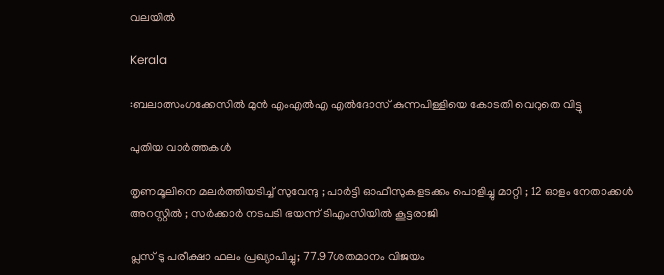വലയില്‍

Kerala

:ബലാത്സംഗക്കേസില്‍ മുന്‍ എംഎല്‍എ എല്‍ദോസ് കുന്നപിള്ളിയെ കോടതി വെറുതെ വിട്ടു

പുതിയ വാര്‍ത്തകള്‍

തൃണമൂലിനെ മലർത്തിയടിച്ച് സുവേന്ദു ; പാർട്ടി ഓഫീസുകളടക്കം പൊളിച്ചു മാറ്റി ; 12 ഓളം നേതാക്കൾ അറസ്റ്റിൽ ; സർക്കാർ നടപടി ഭയന്ന് ടിഎംസിയിൽ കൂട്ടരാജി

പ്ലസ് ടു പരീക്ഷാ ഫലം പ്രഖ്യാപിച്ചു; 77.97ശതമാനം വിജയം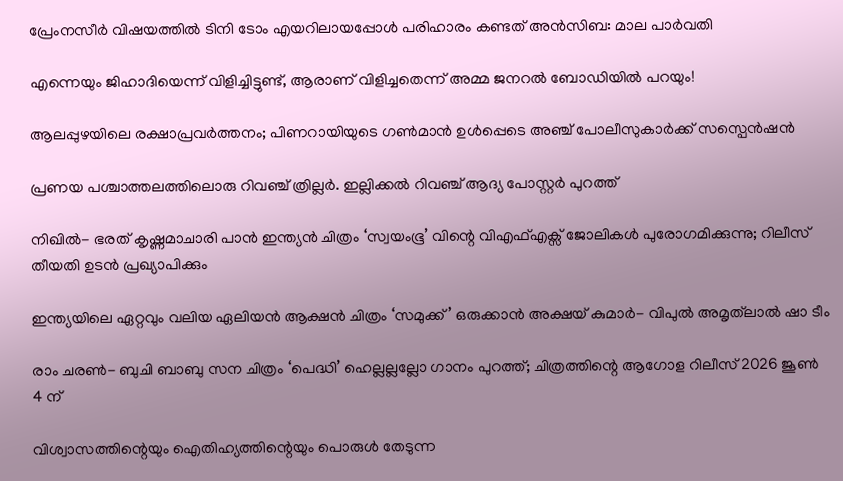പ്രേംനസീർ വിഷയത്തിൽ ടിനി ടോം എയറിലായപ്പോൾ പരിഹാരം കണ്ടത് അൻസിബ: മാല പാർവതി

എന്നെയും ജിഹാദിയെന്ന് വിളിച്ചിട്ടുണ്ട്, ആരാണ് വിളിച്ചതെന്ന് അമ്മ ജനറൽ ബോഡിയിൽ പറയും!

ആലപ്പുഴയിലെ രക്ഷാപ്രവർത്തനം; പിണറായിയുടെ ഗൺമാൻ ഉൾപ്പെടെ അഞ്ച് പോലീസുകാർക്ക് സസ്പെൻഷൻ

പ്രണയ പശ്ചാത്തലത്തിലൊരു റിവഞ്ച് ത്രില്ലർ. ഇല്ലിക്കൽ റിവഞ്ച് ആദ്യ പോസ്റ്റർ പുറത്ത്

നിഖിൽ- ഭരത് കൃഷ്ണമാചാരി പാൻ ഇന്ത്യൻ ചിത്രം ‘സ്വയംഭൂ’ വിന്റെ വിഎഫ്എക്സ് ജോലികൾ പുരോഗമിക്കുന്നു; റിലീസ് തീയതി ഉടൻ പ്രഖ്യാപിക്കും

ഇന്ത്യയിലെ ഏറ്റവും വലിയ ഏലിയൻ ആക്ഷൻ ചിത്രം ‘സമുക്ക്’ ഒരുക്കാൻ അക്ഷയ് കുമാർ- വിപുൽ അമൃത്‌ലാൽ ഷാ ടീം

രാം ചരൺ- ബുചി ബാബു സന ചിത്രം ‘പെദ്ധി’ ഹെല്ലല്ലല്ലോ ഗാനം പുറത്ത്; ചിത്രത്തിന്റെ ആഗോള റിലീസ് 2026 ജൂൺ 4 ന്

വിശ്വാസത്തിന്റെയും ഐതിഹ്യത്തിന്റെയും പൊരുള്‍ തേടുന്ന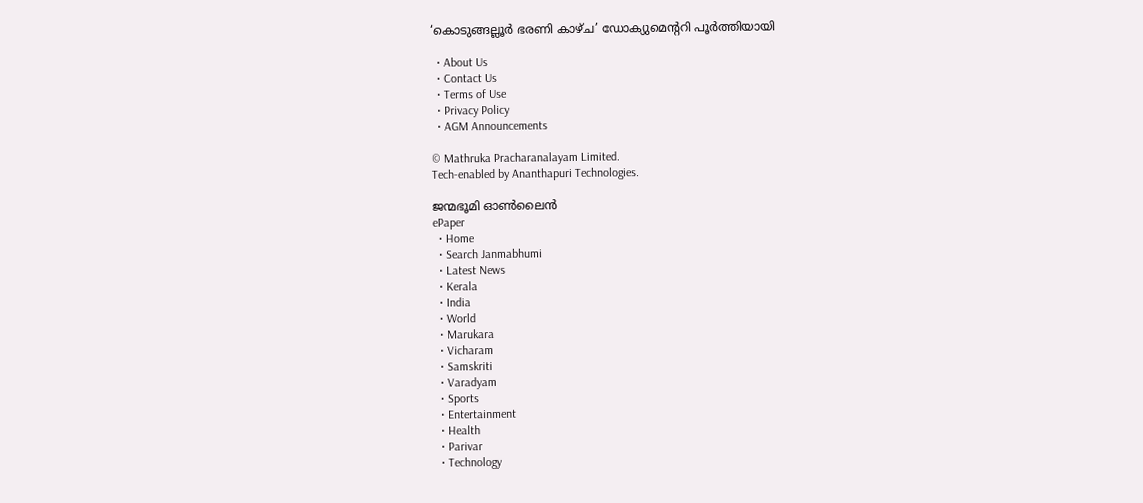‘കൊടുങ്ങല്ലൂര്‍ ഭരണി കാഴ്ച’ ഡോക്യുമെന്‍ററി പൂര്‍ത്തിയായി

  • About Us
  • Contact Us
  • Terms of Use
  • Privacy Policy
  • AGM Announcements

© Mathruka Pracharanalayam Limited.
Tech-enabled by Ananthapuri Technologies.

ജന്മഭൂമി ഓണ്‍ലൈന്‍
ePaper
  • Home
  • Search Janmabhumi
  • Latest News
  • Kerala
  • India
  • World
  • Marukara
  • Vicharam
  • Samskriti
  • Varadyam
  • Sports
  • Entertainment
  • Health
  • Parivar
  • Technology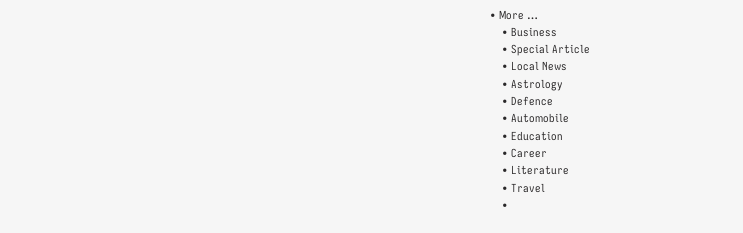• More …
    • Business
    • Special Article
    • Local News
    • Astrology
    • Defence
    • Automobile
    • Education
    • Career
    • Literature
    • Travel
    •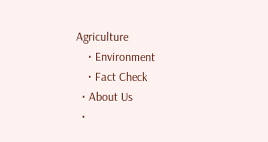Agriculture
    • Environment
    • Fact Check
  • About Us
  •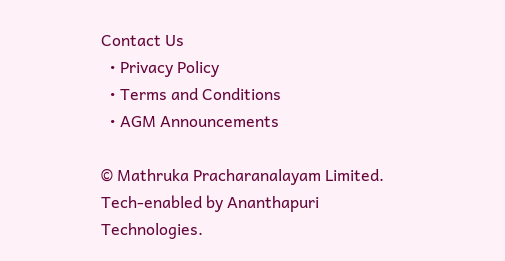Contact Us
  • Privacy Policy
  • Terms and Conditions
  • AGM Announcements

© Mathruka Pracharanalayam Limited.
Tech-enabled by Ananthapuri Technologies.